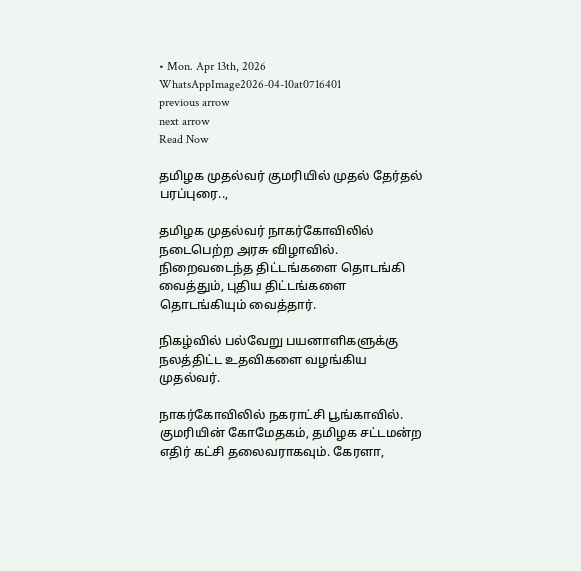• Mon. Apr 13th, 2026
WhatsAppImage2026-04-10at0716401
previous arrow
next arrow
Read Now

தமிழக முதல்வர் குமரியில் முதல் தேர்தல் பரப்புரை..,

தமிழக முதல்வர் நாகர்கோவிலில் நடைபெற்ற அரசு விழாவில். நிறைவடைந்த திட்டங்களை தொடங்கி வைத்தும், புதிய திட்டங்களை தொடங்கியும் வைத்தார்.

நிகழ்வில் பல்வேறு பயனாளிகளுக்கு நலத்திட்ட உதவிகளை வழங்கிய முதல்வர்.

நாகர்கோவிலில் நகராட்சி பூங்காவில். குமரியின் கோமேதகம், தமிழக சட்டமன்ற எதிர் கட்சி தலைவராகவும். கேரளா,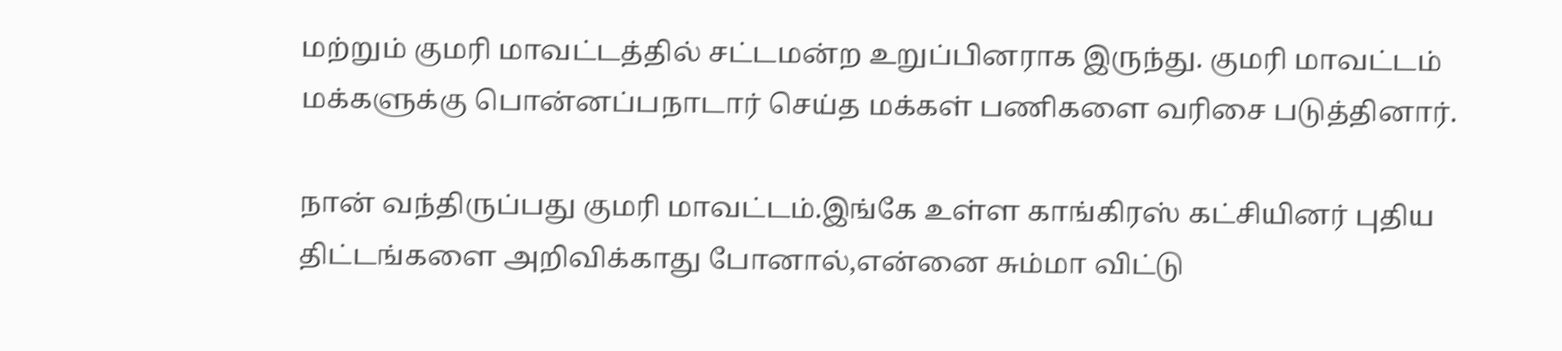மற்றும் குமரி மாவட்டத்தில் சட்டமன்ற உறுப்பினராக இருந்து. குமரி மாவட்டம் மக்களுக்கு பொன்னப்பநாடார் செய்த மக்கள் பணிகளை வரிசை படுத்தினார்.

நான் வந்திருப்பது குமரி மாவட்டம்.இங்கே உள்ள காங்கிரஸ் கட்சியினர் புதிய திட்டங்களை அறிவிக்காது போனால்,என்னை சும்மா விட்டு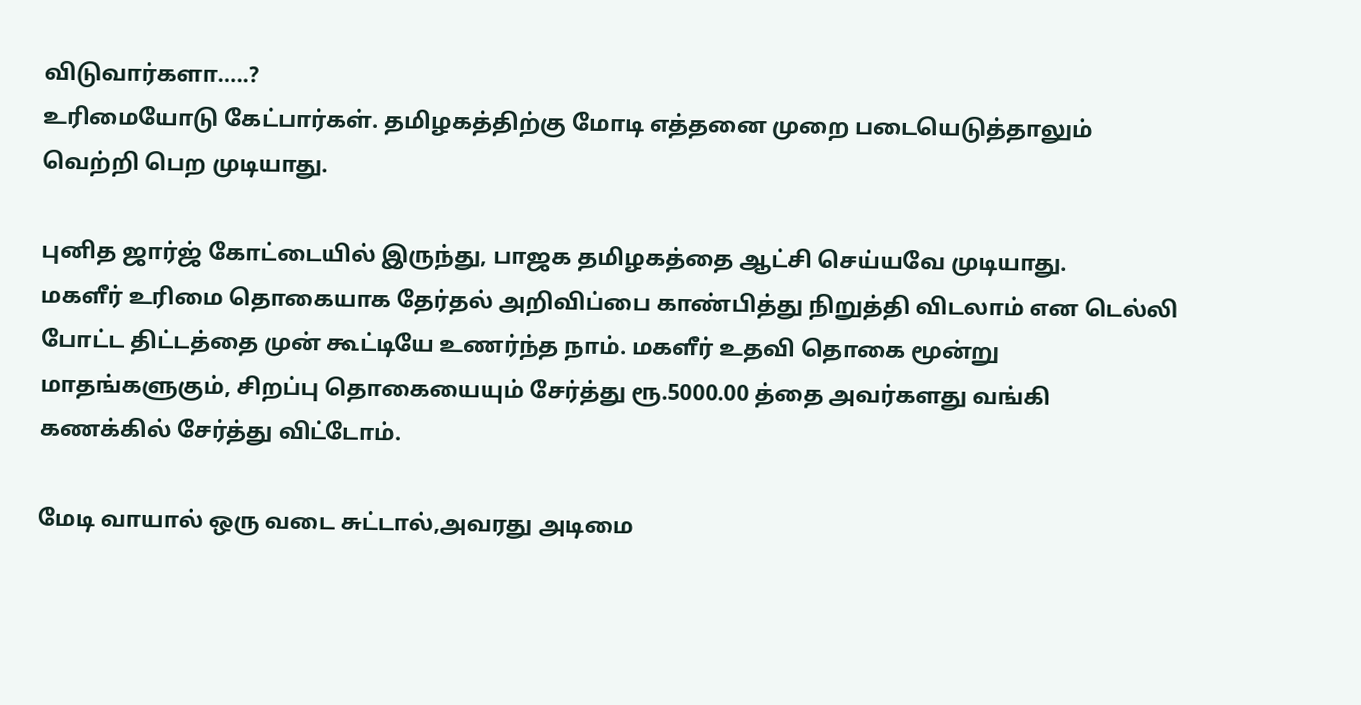விடுவார்களா…..?
உரிமையோடு கேட்பார்கள். தமிழகத்திற்கு மோடி எத்தனை முறை படையெடுத்தாலும் வெற்றி பெற முடியாது.

புனித ஜார்ஜ் கோட்டையில் இருந்து, பாஜக தமிழகத்தை ஆட்சி செய்யவே முடியாது.
மகளீர் உரிமை தொகையாக தேர்தல் அறிவிப்பை காண்பித்து நிறுத்தி விடலாம் என டெல்லி போட்ட திட்டத்தை முன் கூட்டியே உணர்ந்த நாம். மகளீர் உதவி தொகை மூன்று மாதங்களுகும், சிறப்பு தொகையையும் சேர்த்து ரூ.5000.00 த்தை அவர்களது வங்கி கணக்கில் சேர்த்து விட்டோம்.

மேடி வாயால் ஒரு வடை சுட்டால்,அவரது அடிமை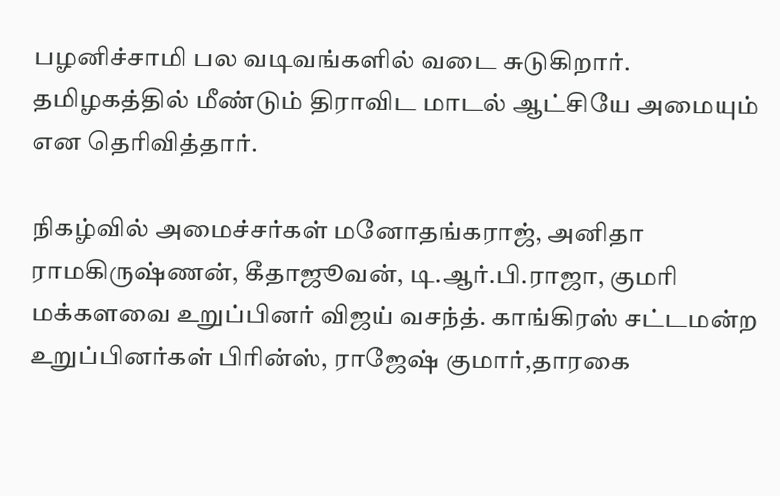பழனிச்சாமி பல வடிவங்களில் வடை சுடுகிறார். தமிழகத்தில் மீண்டும் திராவிட மாடல் ஆட்சியே அமையும் என தெரிவித்தார்.

நிகழ்வில் அமைச்சர்கள் மனோதங்கராஜ், அனிதா ராமகிருஷ்ணன், கீதாஜூவன், டி.ஆர்.பி.ராஜா, குமரி மக்களவை உறுப்பினர் விஜய் வசந்த். காங்கிரஸ் சட்டமன்ற உறுப்பினர்கள் பிரின்ஸ், ராஜேஷ் குமார்,தாரகை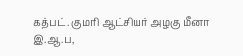கத்பட். குமரி ஆட்சியர் அழகு மீனா இ.ஆ.ப,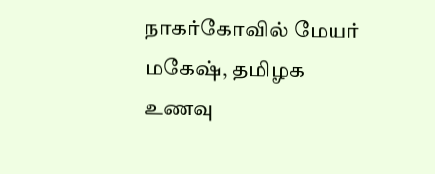நாகர்கோவில் மேயர் மகேஷ், தமிழக உணவு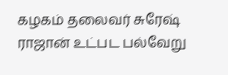கழகம் தலைவர் சுரேஷ் ராஜான் உட்பட பல்வேறு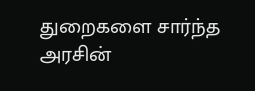துறைகளை சார்ந்த அரசின்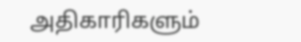அதிகாரிகளும்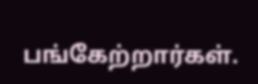பங்கேற்றார்கள்.